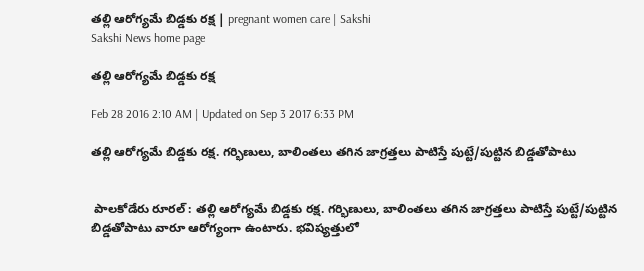తల్లి ఆరోగ్యమే బిడ్డకు రక్ష | pregnant women care | Sakshi
Sakshi News home page

తల్లి ఆరోగ్యమే బిడ్డకు రక్ష

Feb 28 2016 2:10 AM | Updated on Sep 3 2017 6:33 PM

తల్లి ఆరోగ్యమే బిడ్డకు రక్ష. గర్భిణులు, బాలింతలు తగిన జాగ్రత్తలు పాటిస్తే పుట్టే/పుట్టిన బిడ్డతోపాటు


 పాలకోడేరు రూరల్ : తల్లి ఆరోగ్యమే బిడ్డకు రక్ష. గర్భిణులు, బాలింతలు తగిన జాగ్రత్తలు పాటిస్తే పుట్టే/పుట్టిన బిడ్డతోపాటు వారూ ఆరోగ్యంగా ఉంటారు. భవిష్యత్తులో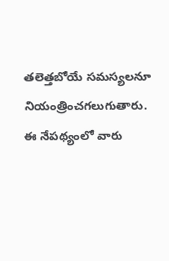తలెత్తబోయే సమస్యలనూ  నియంత్రించగలుగుతారు. ఈ నేపథ్యంలో వారు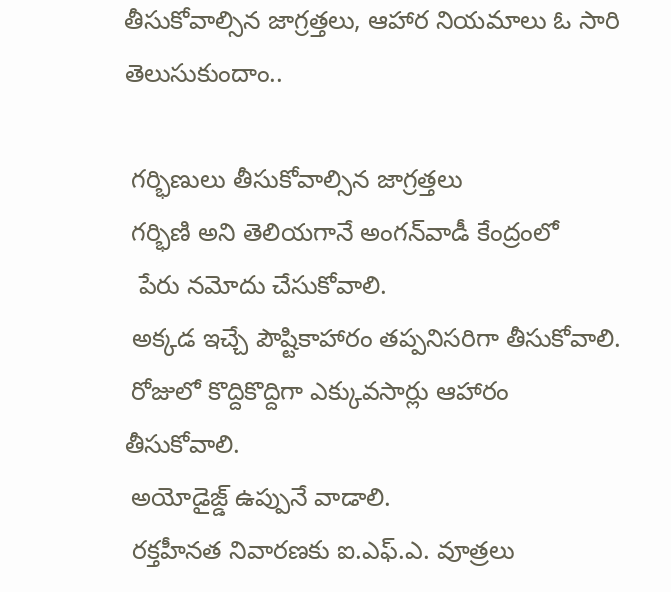తీసుకోవాల్సిన జాగ్రత్తలు, ఆహార నియమాలు ఓ సారి తెలుసుకుందాం..

 గర్భిణులు తీసుకోవాల్సిన జాగ్రత్తలు
 గర్భిణి అని తెలియగానే అంగన్‌వాడీ కేంద్రంలో
  పేరు నమోదు చేసుకోవాలి.
 అక్కడ ఇచ్చే పౌష్టికాహారం తప్పనిసరిగా తీసుకోవాలి.
 రోజులో కొద్దికొద్దిగా ఎక్కువసార్లు ఆహారం తీసుకోవాలి.
 అయోడైజ్డ్ ఉప్పునే వాడాలి.
 రక్తహీనత నివారణకు ఐ.ఎఫ్.ఎ. వూత్రలు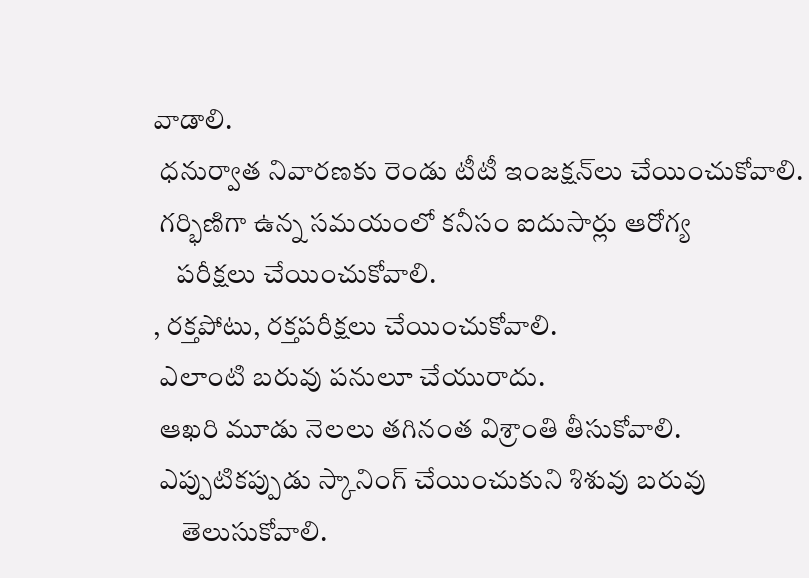వాడాలి.
 ధనుర్వాత నివారణకు రెండు టీటీ ఇంజక్షన్‌లు చేయించుకోవాలి.
 గర్భిణిగా ఉన్న సమయంలో కనీసం ఐదుసార్లు ఆరోగ్య
    పరీక్షలు చేయించుకోవాలి.
, రక్తపోటు, రక్తపరీక్షలు చేయించుకోవాలి.
 ఎలాంటి బరువు పనులూ చేయురాదు.
 ఆఖరి మూడు నెలలు తగినంత విశ్రాంతి తీసుకోవాలి.
 ఎప్పుటికప్పుడు స్కానింగ్ చేయించుకుని శిశువు బరువు
     తెలుసుకోవాలి.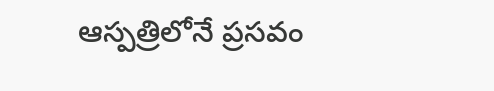ఆస్పత్రిలోనే ప్రసవం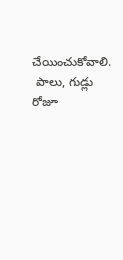చేయించుకోవాలి.
 పాలు, గుడ్లు రోజూ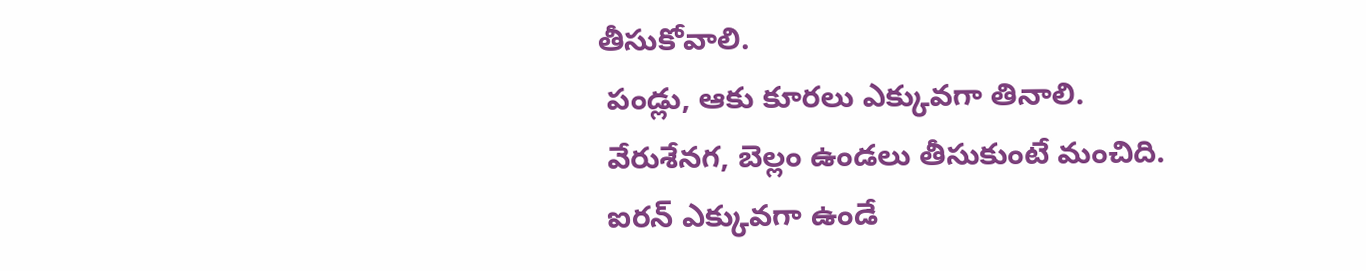తీసుకోవాలి.
 పండ్లు, ఆకు కూరలు ఎక్కువగా తినాలి.
 వేరుశేనగ, బెల్లం ఉండలు తీసుకుంటే మంచిది.
 ఐరన్ ఎక్కువగా ఉండే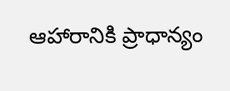ఆహారానికి ప్రాధాన్యం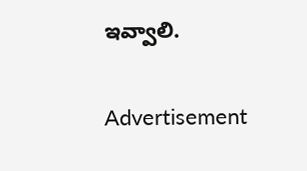ఇవ్వాలి.

Advertisement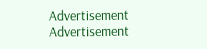Advertisement
Advertisement